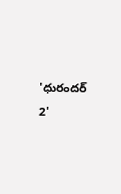'ధురందర్ 2'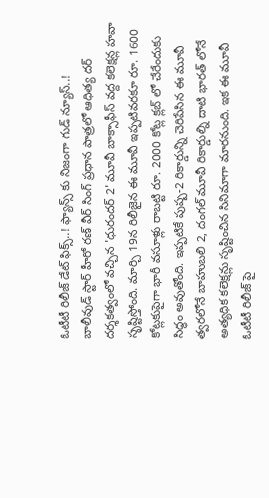ఓటీటీ రిలీజ్ డేట్ ఫిక్స్..! ఫ్యాన్స్ కు నిజంగా గుడ్ న్యూస్..!
బాలీవుడ్ స్టార్ హీరో రణ్ వీర్ సింగ్ ప్రధాన పాత్రలో ఆధిత్య దర్ దర్శకత్వంలో వచ్చిన 'ధురందర్ 2' మూవీ బాక్సాఫీస్ వద్ద కలెక్షన్ల హవా సృష్టిస్తోంది. మార్చి 19న రిలీజైన ఈ మూవీ ఇప్పటివరకూ రూ. 1600 కోట్లకుపైగా భారీ వసూళ్లు రాబట్టి రూ. 2000 కోట్ల క్లబ్ లో చేరేందుకు సిద్ధం అవుతోంది. ఇప్పటికే పుష్ప-2 రికార్డున్ని చెరిపేసిన ఈ మూవీ త్వరలోనే బాహుబలి 2, దంగల్ మూవీ రికార్డుల్ని దాటి భారత్ లోనే అత్యధిక కలెక్షన్లు సృష్టించిన సినిమాగా మారనుంది. ఇక ఈ మూవీ ఓటీటీ రిలీజ్ పై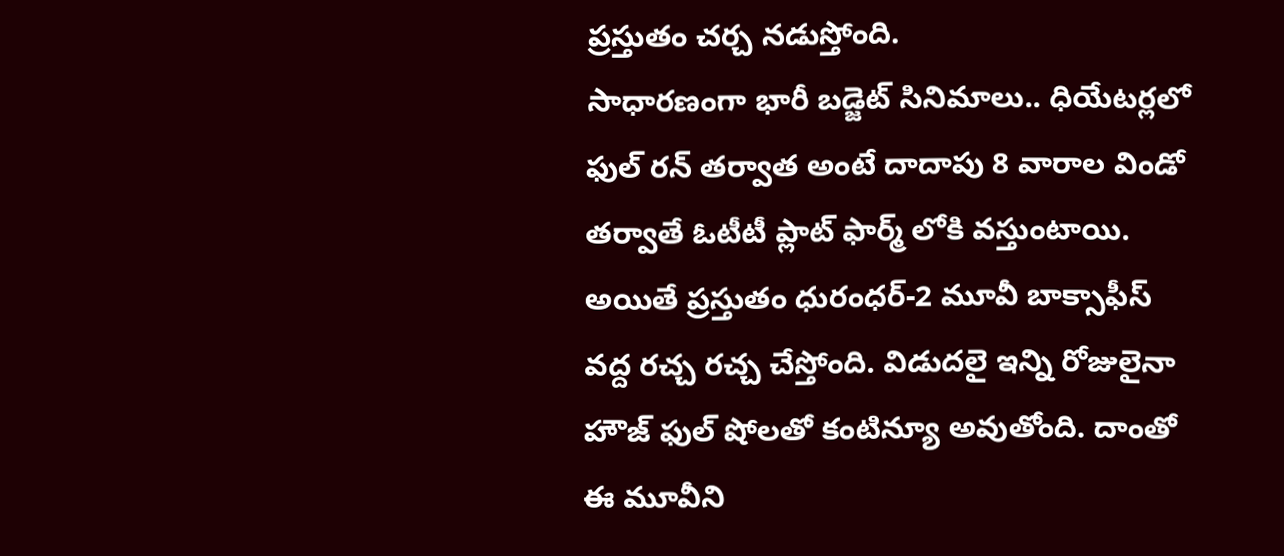ప్రస్తుతం చర్చ నడుస్తోంది.
సాధారణంగా భారీ బడ్జెట్ సినిమాలు.. ధియేటర్లలో ఫుల్ రన్ తర్వాత అంటే దాదాపు 8 వారాల విండో తర్వాతే ఓటీటీ ప్లాట్ ఫార్మ్ లోకి వస్తుంటాయి. అయితే ప్రస్తుతం ధురంధర్-2 మూవీ బాక్సాఫీస్ వద్ద రచ్చ రచ్చ చేస్తోంది. విడుదలై ఇన్ని రోజులైనా హౌజ్ ఫుల్ షోలతో కంటిన్యూ అవుతోంది. దాంతో ఈ మూవీని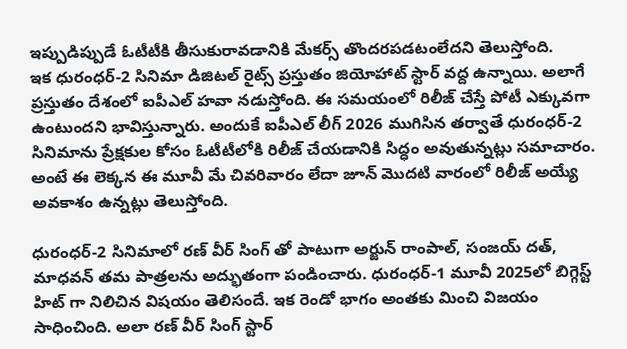ఇప్పుడిప్పుడే ఓటీటీకి తీసుకురావడానికి మేకర్స్ తొందరపడటంలేదని తెలుస్తోంది.
ఇక ధురంధర్-2 సినిమా డిజిటల్ రైట్స్ ప్రస్తుతం జియోహాట్ స్టార్ వద్ద ఉన్నాయి. అలాగే ప్రస్తుతం దేశంలో ఐపీఎల్ హవా నడుస్తోంది. ఈ సమయంలో రిలీజ్ చేస్తే పోటీ ఎక్కువగా ఉంటుందని భావిస్తున్నారు. అందుకే ఐపీఎల్ లీగ్ 2026 ముగిసిన తర్వాతే ధురంధర్-2 సినిమాను ప్రేక్షకుల కోసం ఓటీటీలోకి రిలీజ్ చేయడానికి సిద్ధం అవుతున్నట్లు సమాచారం. అంటే ఈ లెక్కన ఈ మూవీ మే చివరివారం లేదా జూన్ మొదటి వారంలో రిలీజ్ అయ్యే అవకాశం ఉన్నట్లు తెలుస్తోంది.

ధురంధర్-2 సినిమాలో రణ్ వీర్ సింగ్ తో పాటుగా అర్జున్ రాంపాల్, సంజయ్ దత్, మాధవన్ తమ పాత్రలను అద్భుతంగా పండించారు. ధురంధర్-1 మూవీ 2025లో బిగ్గెస్ట్ హిట్ గా నిలిచిన విషయం తెలిసందే. ఇక రెండో భాగం అంతకు మించి విజయం సాధించింది. అలా రణ్ వీర్ సింగ్ స్టార్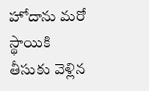హోదాను మరో స్థాయికి తీసుకు వెళ్లిన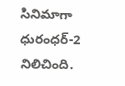సినిమాగా ధురంధర్-2 నిలిచింది.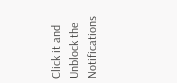Click it and Unblock the Notifications